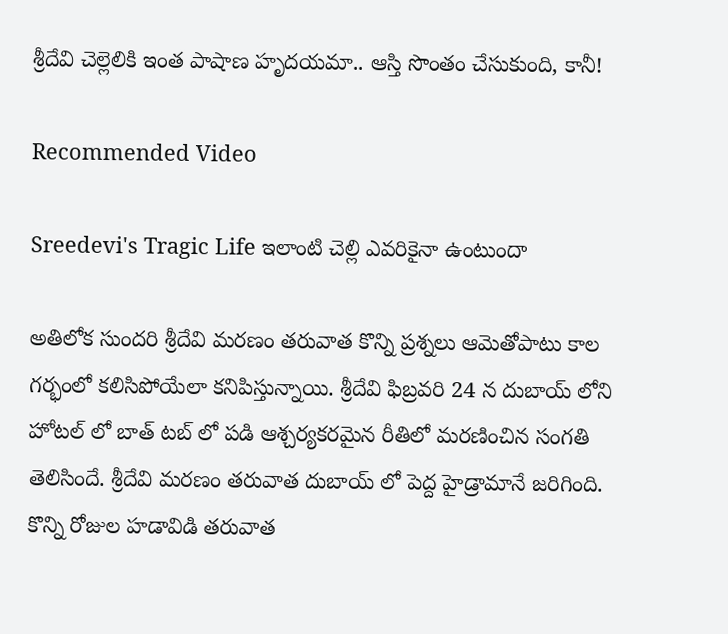శ్రీదేవి చెల్లెలికి ఇంత పాషాణ హృదయమా.. ఆస్తి సొంతం చేసుకుంది, కానీ!

Recommended Video

Sreedevi's Tragic Life ఇలాంటి చెల్లి ఎవరికైనా ఉంటుందా

అతిలోక సుందరి శ్రీదేవి మరణం తరువాత కొన్ని ప్రశ్నలు ఆమెతోపాటు కాల గర్భంలో కలిసిపోయేలా కనిపిస్తున్నాయి. శ్రీదేవి ఫిబ్రవరి 24 న దుబాయ్ లోని హోటల్ లో బాత్ టబ్ లో పడి ఆశ్చర్యకరమైన రీతిలో మరణించిన సంగతి తెలిసిందే. శ్రీదేవి మరణం తరువాత దుబాయ్ లో పెద్ద హైడ్రామానే జరిగింది. కొన్ని రోజుల హడావిడి తరువాత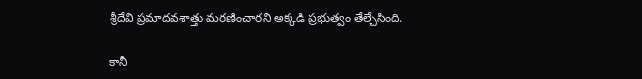శ్రీదేవి ప్రమాదవశాత్తు మరణించారని అక్కడి ప్రభుత్వం తేల్చేసింది.

కానీ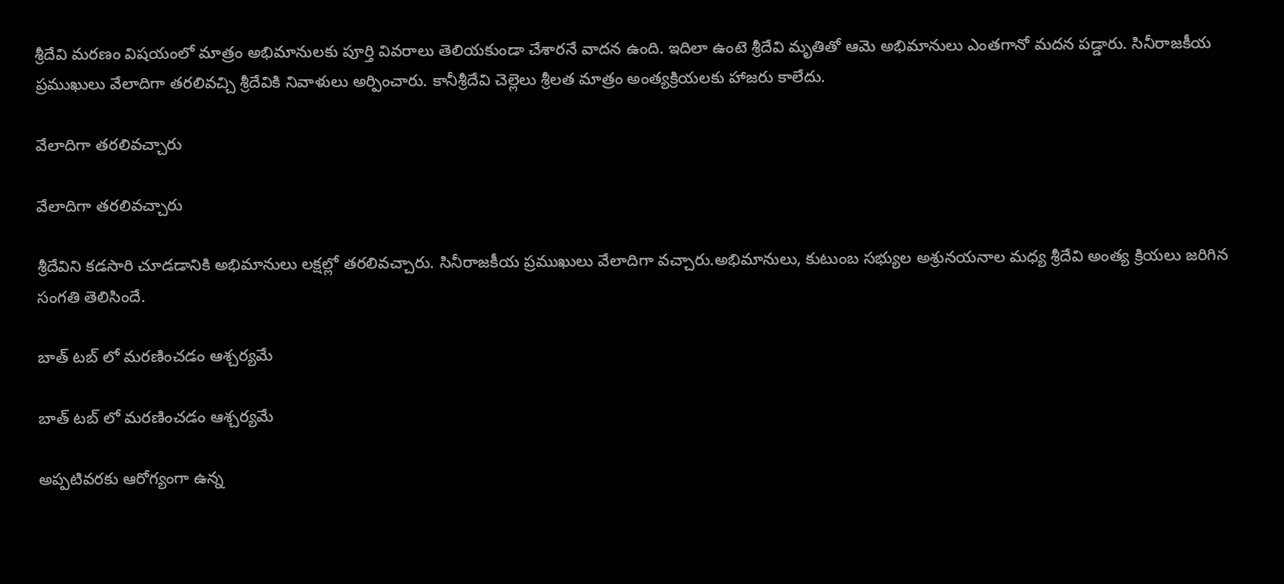శ్రీదేవి మరణం విషయంలో మాత్రం అభిమానులకు పూర్తి వివరాలు తెలియకుండా చేశారనే వాదన ఉంది. ఇదిలా ఉంటె శ్రీదేవి మృతితో ఆమె అభిమానులు ఎంతగానో మదన పడ్డారు. సినీరాజకీయ ప్రముఖులు వేలాదిగా తరలివచ్చి శ్రీదేవికి నివాళులు అర్పించారు. కానీశ్రీదేవి చెల్లెలు శ్రీలత మాత్రం అంత్యక్రియలకు హాజరు కాలేదు.

వేలాదిగా తరలివచ్చారు

వేలాదిగా తరలివచ్చారు

శ్రీదేవిని కడసారి చూడడానికి అభిమానులు లక్షల్లో తరలివచ్చారు. సినీరాజకీయ ప్రముఖులు వేలాదిగా వచ్చారు.అభిమానులు, కుటుంబ సభ్యుల అశ్రునయనాల మధ్య శ్రీదేవి అంత్య క్రియలు జరిగిన సంగతి తెలిసిందే.

బాత్ టబ్ లో మరణించడం ఆశ్చర్యమే

బాత్ టబ్ లో మరణించడం ఆశ్చర్యమే

అప్పటివరకు ఆరోగ్యంగా ఉన్న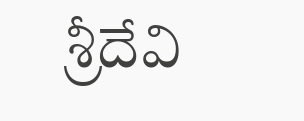శ్రీదేవి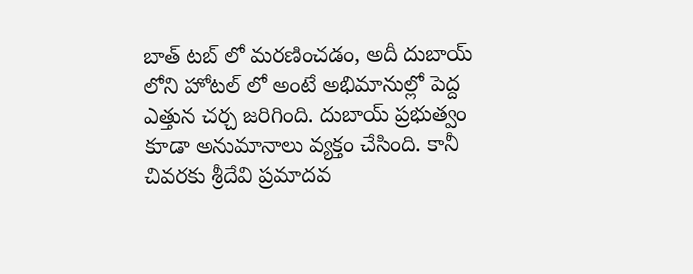బాత్ టబ్ లో మరణించడం, అదీ దుబాయ్ లోని హోటల్ లో అంటే అభిమానుల్లో పెద్ద ఎత్తున చర్చ జరిగింది. దుబాయ్ ప్రభుత్వం కూడా అనుమానాలు వ్యక్తం చేసింది. కానీ చివరకు శ్రీదేవి ప్రమాదవ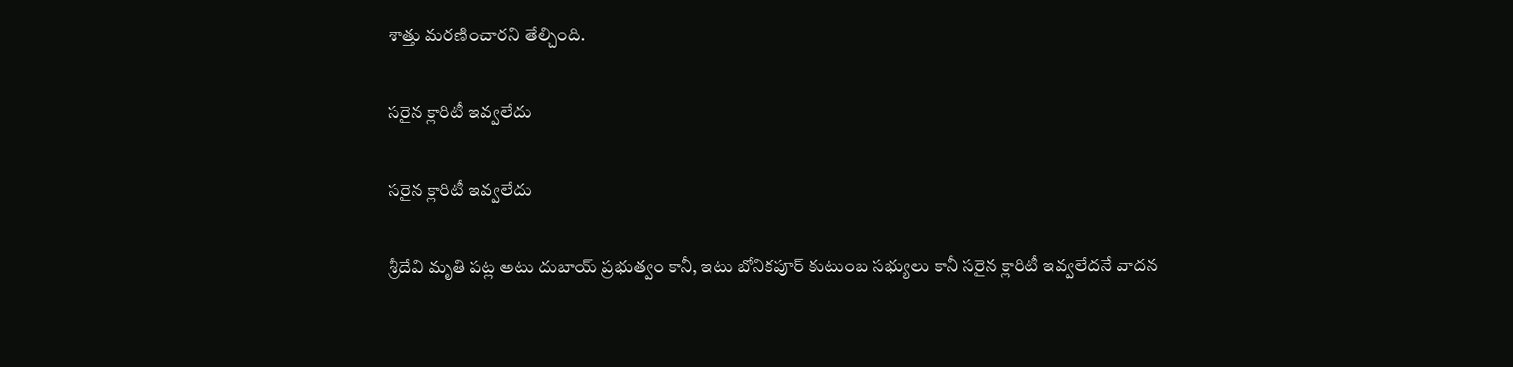శాత్తు మరణించారని తేల్చింది.

సరైన క్లారిటీ ఇవ్వలేదు

సరైన క్లారిటీ ఇవ్వలేదు

శ్రీదేవి మృతి పట్ల అటు దుబాయ్ ప్రభుత్వం కానీ, ఇటు బోనికపూర్ కుటుంబ సభ్యులు కానీ సరైన క్లారిటీ ఇవ్వలేదనే వాదన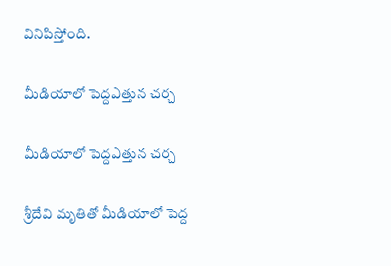వినిపిస్తోంది.

మీడియాలో పెద్దఎత్తున చర్చ

మీడియాలో పెద్దఎత్తున చర్చ

శ్రీదేవి మృతితో మీడియాలో పెద్ద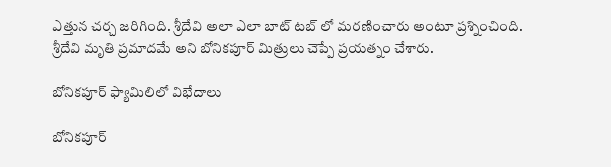ఎత్తున చర్చ జరిగింది. శ్రీదేవి అలా ఎలా బాట్ టబ్ లో మరణించారు అంటూ ప్రశ్నించింది. శ్రీదేవి మృతి ప్రమాదమే అని బోనికపూర్ మిత్రులు చెప్పే ప్రయత్నం చేశారు.

బోనికపూర్ ఫ్యామిలిలో విభేదాలు

బోనికపూర్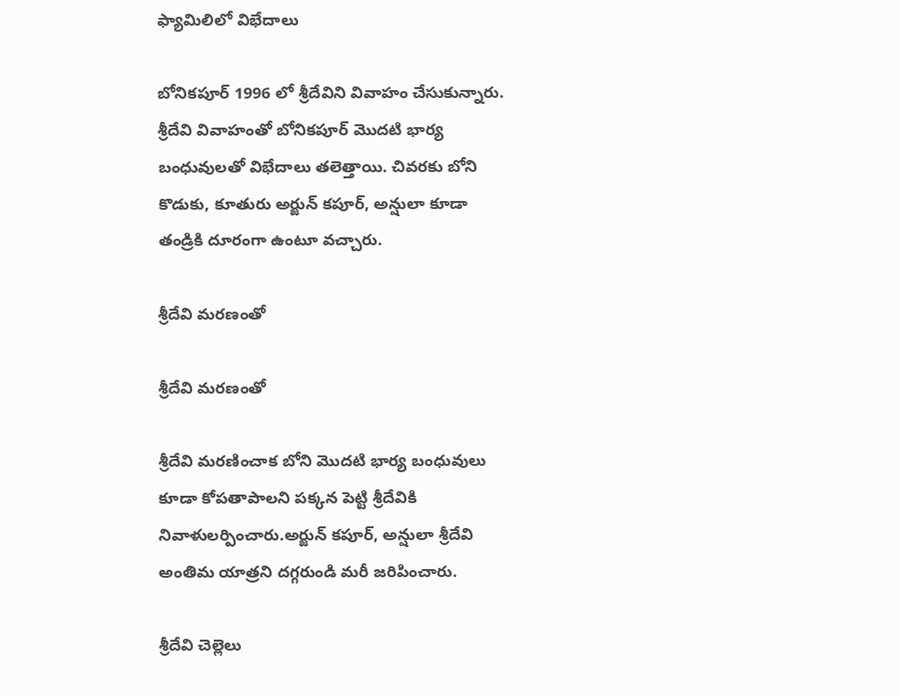ఫ్యామిలిలో విభేదాలు

బోనికపూర్ 1996 లో శ్రీదేవిని వివాహం చేసుకున్నారు. శ్రీదేవి వివాహంతో బోనికపూర్ మొదటి భార్య బంధువులతో విభేదాలు తలెత్తాయి. చివరకు బోని కొడుకు, కూతురు అర్జున్ కపూర్, అన్షులా కూడా తండ్రికి దూరంగా ఉంటూ వచ్చారు.

శ్రీదేవి మరణంతో

శ్రీదేవి మరణంతో

శ్రీదేవి మరణించాక బోని మొదటి భార్య బంధువులు కూడా కోపతాపాలని పక్కన పెట్టి శ్రీదేవికి నివాళులర్పించారు.అర్జున్ కపూర్, అన్షులా శ్రీదేవి అంతిమ యాత్రని దగ్గరుండి మరీ జరిపించారు.

శ్రీదేవి చెల్లెలు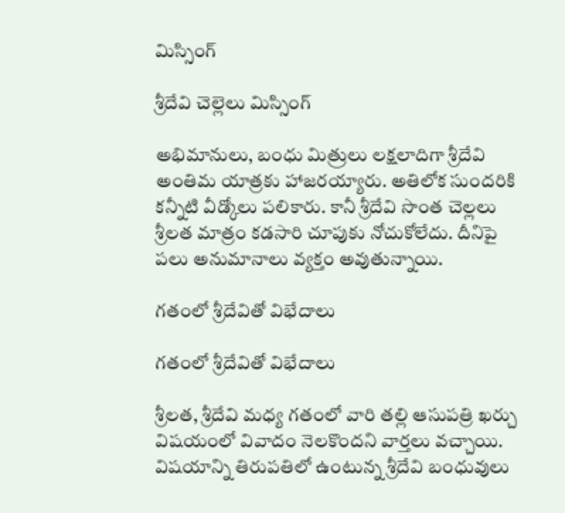మిస్సింగ్

శ్రీదేవి చెల్లెలు మిస్సింగ్

అభిమానులు, బంధు మిత్రులు లక్షలాదిగా శ్రీదేవి అంతిమ యాత్రకు హాజరయ్యారు. అతిలోక సుందరికి కన్నీటి వీడ్కోలు పలికారు. కానీ శ్రీదేవి సొంత చెల్లలు శ్రీలత మాత్రం కడసారి చూపుకు నోచుకోలేదు. దీనిపై పలు అనుమానాలు వ్యక్తం అవుతున్నాయి.

గతంలో శ్రీదేవితో విభేదాలు

గతంలో శ్రీదేవితో విభేదాలు

శ్రీలత, శ్రీదేవి మధ్య గతంలో వారి తల్లి ఆసుపత్రి ఖర్చు విషయంలో వివాదం నెలకొందని వార్తలు వచ్చాయి. విషయాన్ని తిరుపతిలో ఉంటున్న శ్రీదేవి బంధువులు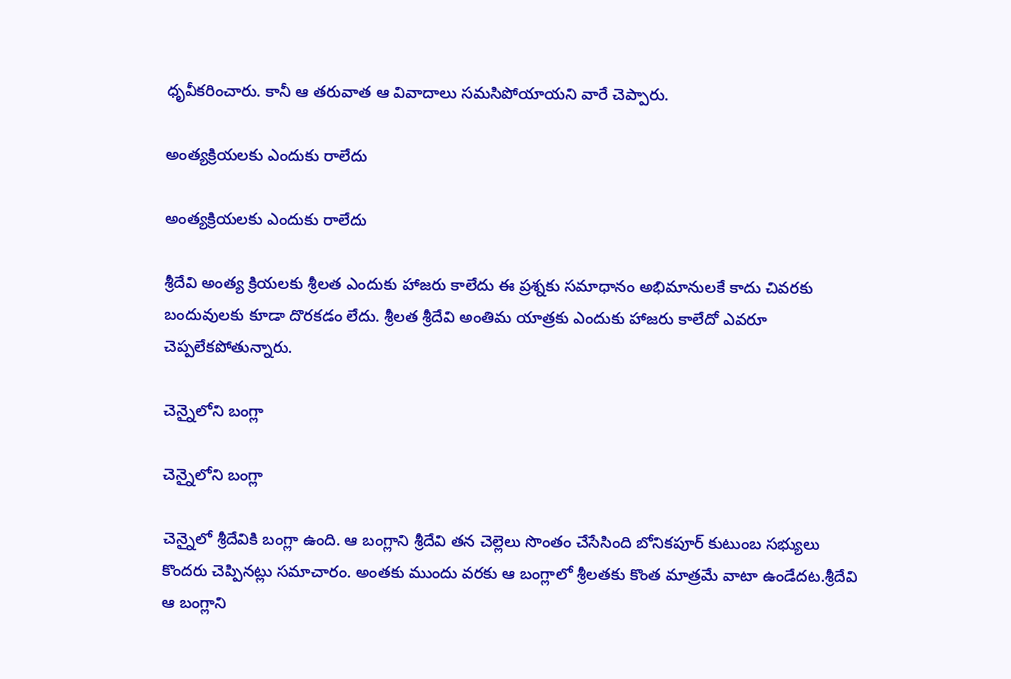ధృవీకరించారు. కానీ ఆ తరువాత ఆ వివాదాలు సమసిపోయాయని వారే చెప్పారు.

అంత్యక్రియలకు ఎందుకు రాలేదు

అంత్యక్రియలకు ఎందుకు రాలేదు

శ్రీదేవి అంత్య క్రియలకు శ్రీలత ఎందుకు హాజరు కాలేదు ఈ ప్రశ్నకు సమాధానం అభిమానులకే కాదు చివరకు బందువులకు కూడా దొరకడం లేదు. శ్రీలత శ్రీదేవి అంతిమ యాత్రకు ఎందుకు హాజరు కాలేదో ఎవరూ చెప్పలేకపోతున్నారు.

చెన్నైలోని బంగ్లా

చెన్నైలోని బంగ్లా

చెన్నైలో శ్రీదేవికి బంగ్లా ఉంది. ఆ బంగ్లాని శ్రీదేవి తన చెల్లెలు సొంతం చేసేసింది బోనికపూర్ కుటుంబ సభ్యులు కొందరు చెప్పినట్లు సమాచారం. అంతకు ముందు వరకు ఆ బంగ్లాలో శ్రీలతకు కొంత మాత్రమే వాటా ఉండేదట.శ్రీదేవి ఆ బంగ్లాని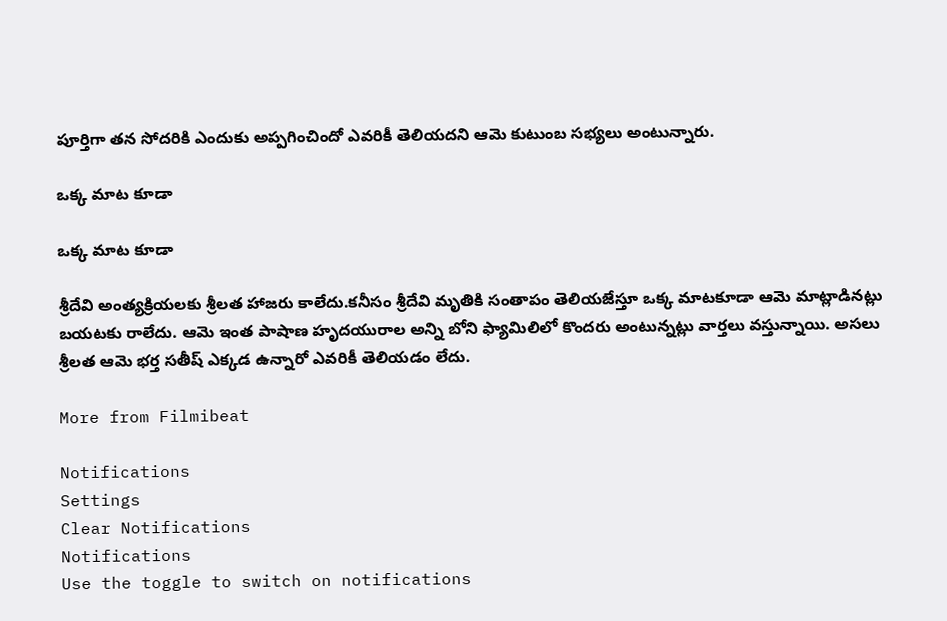పూర్తిగా తన సోదరికి ఎందుకు అప్పగించిందో ఎవరికీ తెలియదని ఆమె కుటుంబ సభ్యలు అంటున్నారు.

ఒక్క మాట కూడా

ఒక్క మాట కూడా

శ్రీదేవి అంత్యక్రియలకు శ్రీలత హాజరు కాలేదు.కనీసం శ్రీదేవి మృతికి సంతాపం తెలియజేస్తూ ఒక్క మాటకూడా ఆమె మాట్లాడినట్లు బయటకు రాలేదు. ఆమె ఇంత పాషాణ హృదయురాల అన్ని బోని ఫ్యామిలిలో కొందరు అంటున్నట్లు వార్తలు వస్తున్నాయి. అసలు శ్రీలత ఆమె భర్త సతీష్ ఎక్కడ ఉన్నారో ఎవరికీ తెలియడం లేదు.

More from Filmibeat

Notifications
Settings
Clear Notifications
Notifications
Use the toggle to switch on notifications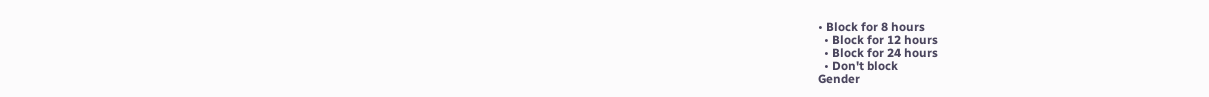• Block for 8 hours
  • Block for 12 hours
  • Block for 24 hours
  • Don't block
Gender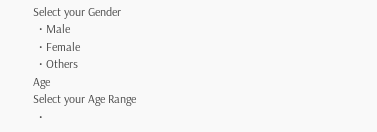Select your Gender
  • Male
  • Female
  • Others
Age
Select your Age Range
  •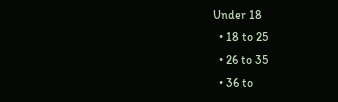Under 18
  • 18 to 25
  • 26 to 35
  • 36 to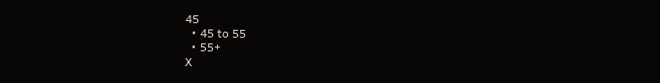45
  • 45 to 55
  • 55+
X